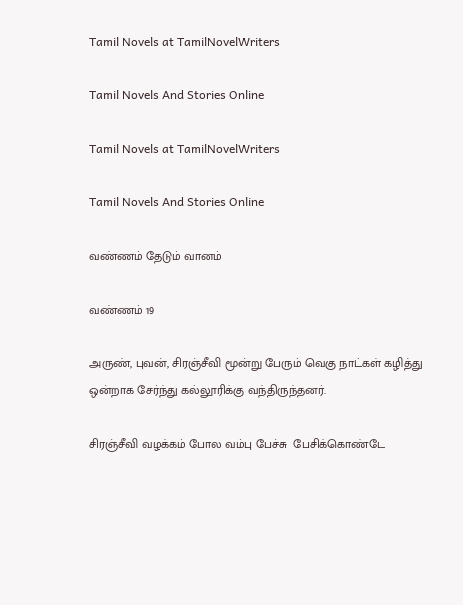Tamil Novels at TamilNovelWriters

Tamil Novels And Stories Online

Tamil Novels at TamilNovelWriters

Tamil Novels And Stories Online

வண்ணம் தேடும் வானம்

வண்ணம் 19

அருண், புவன், சிரஞ்சீவி மூன்று பேரும் வெகு நாட்கள் கழித்து ஒன்றாக சேர்ந்து கல்லூரிக்கு வந்திருந்தனர்.

சிரஞ்சீவி வழக்கம் போல வம்பு பேச்சு  பேசிக்கொண்டே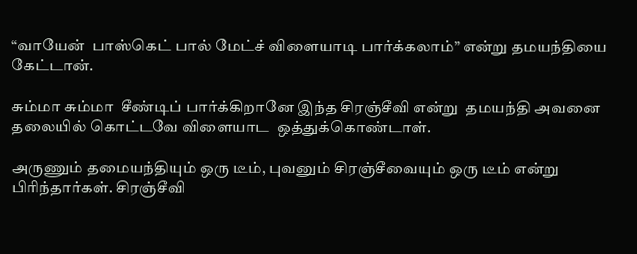“வாயேன்  பாஸ்கெட் பால் மேட்ச் விளையாடி பார்க்கலாம்” என்று தமயந்தியை கேட்டான்.

சும்மா சும்மா  சீண்டிப் பார்க்கிறானே இந்த சிரஞ்சீவி என்று  தமயந்தி அவனை தலையில் கொட்டவே விளையாட  ஒத்துக்கொண்டாள்.

அருணும் தமையந்தியும் ஒரு டீம், புவனும் சிரஞ்சீவையும் ஒரு டீம் என்று பிரிந்தார்கள். சிரஞ்சீவி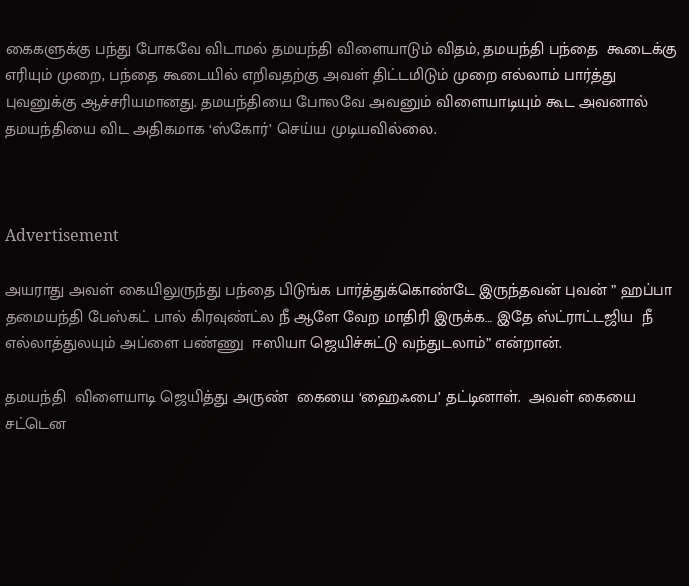கைகளுக்கு பந்து போகவே விடாமல் தமயந்தி விளையாடும் விதம், தமயந்தி பந்தை  கூடைக்கு எரியும் முறை, பந்தை கூடையில் எறிவதற்கு அவள் திட்டமிடும் முறை எல்லாம் பார்த்து புவனுக்கு ஆச்சரியமானது. தமயந்தியை போலவே அவனும் விளையாடியும் கூட அவனால் தமயந்தியை விட அதிகமாக ‘ஸ்கோர்’ செய்ய முடியவில்லை.



Advertisement

அயராது அவள் கையிலுருந்து பந்தை பிடுங்க பார்த்துக்கொண்டே இருந்தவன் புவன் ” ஹப்பா தமையந்தி பேஸ்கட் பால் கிரவுண்ட்ல நீ ஆளே வேற மாதிரி இருக்க… இதே ஸ்ட்ராட்டஜிய  நீ எல்லாத்துலயும் அப்ளை பண்ணு  ஈஸியா ஜெயிச்சுட்டு வந்துடலாம்” என்றான்.

தமயந்தி  விளையாடி ஜெயித்து அருண்  கையை ‘ஹைஃபை’ தட்டினாள்.  அவள் கையை சட்டென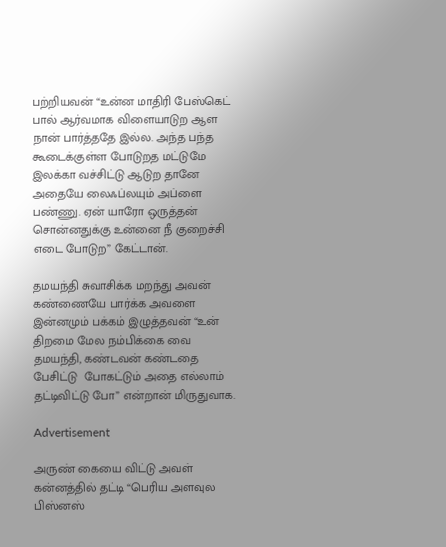பற்றியவன் “உன்ன மாதிரி பேஸ்கெட் பால் ஆர்வமாக விளையாடுற ஆள நான் பார்த்ததே இல்ல. அந்த பந்த கூடைக்குள்ள போடுறத மட்டுமே இலக்கா வச்சிட்டு ஆடுற தானே அதையே லைஃப்லயும் அப்ளை பண்ணு. ஏன் யாரோ ஒருத்தன் சொன்னதுக்கு உன்னை நீ குறைச்சி எடை போடுற” கேட்டான்.

தமயந்தி சுவாசிக்க மறந்து அவன் கண்ணையே பார்க்க அவளை இன்னமும் பக்கம் இழுத்தவன் “உன் திறமை மேல நம்பிக்கை வை தமயந்தி, கண்டவன் கண்டதை பேசிட்டு  போகட்டும் அதை எல்லாம் தட்டிவிட்டு போ” என்றான் மிருதுவாக.

Advertisement

அருண் கையை விட்டு அவள் கன்னத்தில் தட்டி “பெரிய அளவுல பிஸ்னஸ்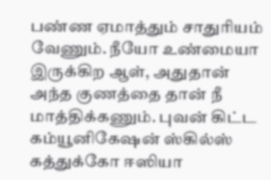பண்ண ஏமாத்தும் சாதுரியம் வேணும். நீயோ உண்மையா இருக்கிற ஆள், அதுதான் அந்த குணத்தை தான் நீ மாத்திக்கணும். புவன் கிட்ட கம்யூனிகேஷன் ஸ்கில்ஸ் கத்துக்கோ ஈஸியா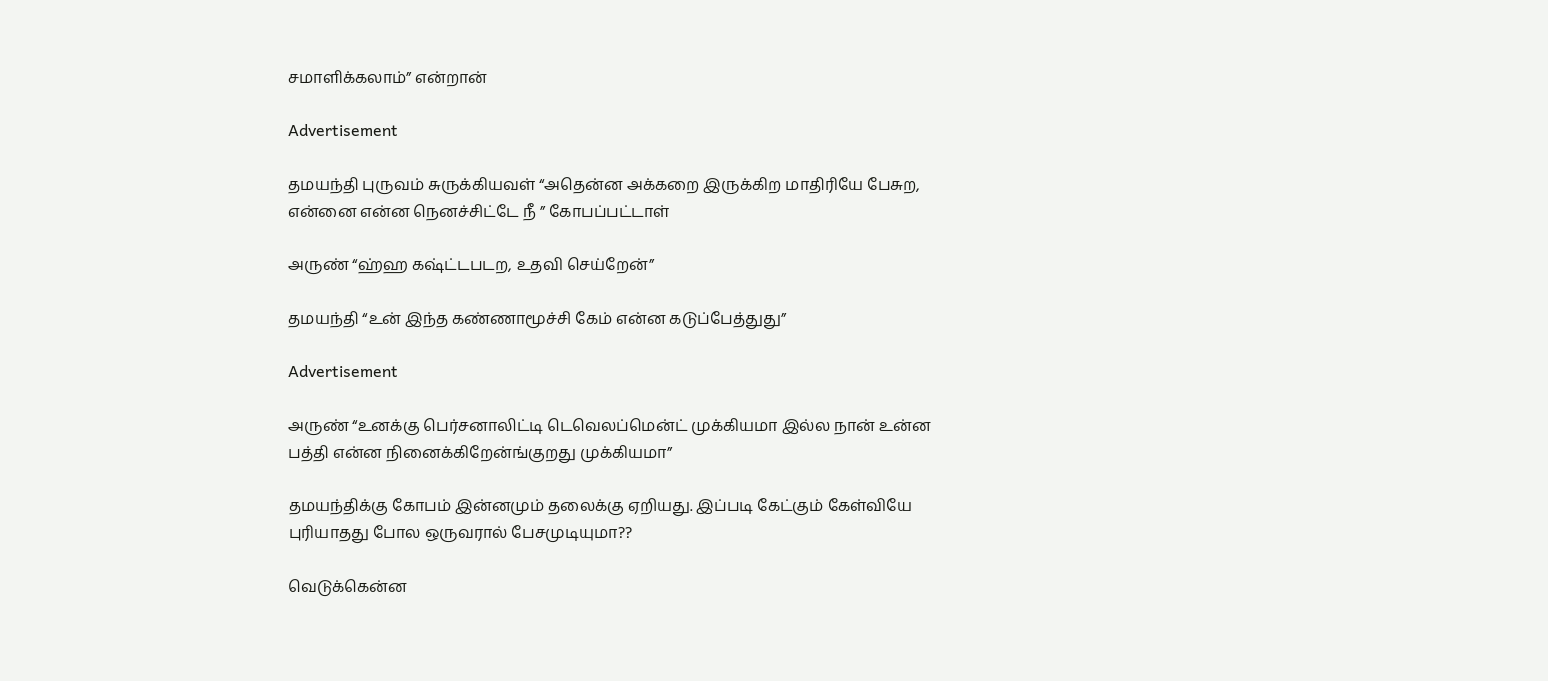சமாளிக்கலாம்” என்றான்

Advertisement

தமயந்தி புருவம் சுருக்கியவள் “அதென்ன அக்கறை இருக்கிற மாதிரியே பேசுற, என்னை என்ன நெனச்சிட்டே நீ ” கோபப்பட்டாள்

அருண் “ஹ்ஹ கஷ்ட்டபடற, உதவி செய்றேன்”

தமயந்தி “உன் இந்த கண்ணாமூச்சி கேம் என்ன கடுப்பேத்துது”

Advertisement

அருண் “உனக்கு பெர்சனாலிட்டி டெவெலப்மென்ட் முக்கியமா இல்ல நான் உன்ன பத்தி என்ன நினைக்கிறேன்ங்குறது முக்கியமா”

தமயந்திக்கு கோபம் இன்னமும் தலைக்கு ஏறியது. இப்படி கேட்கும் கேள்வியே புரியாதது போல ஒருவரால் பேசமுடியுமா??

வெடுக்கென்ன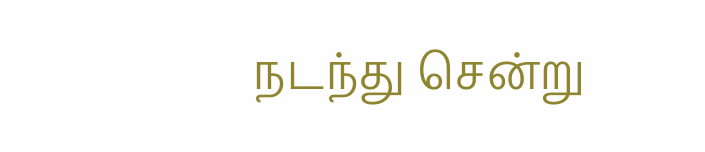நடந்து சென்று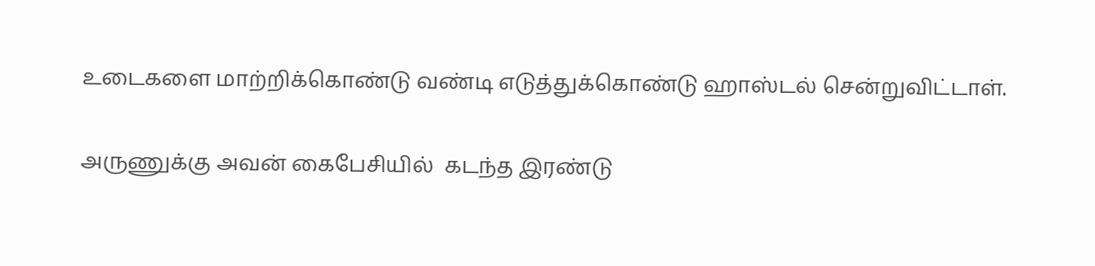உடைகளை மாற்றிக்கொண்டு வண்டி எடுத்துக்கொண்டு ஹாஸ்டல் சென்றுவிட்டாள்.

அருணுக்கு அவன் கைபேசியில்  கடந்த இரண்டு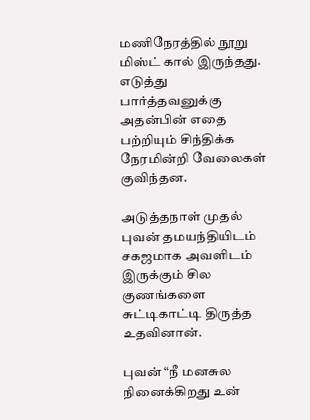மணிநேரத்தில் நூறு மிஸ்ட் கால் இருந்தது. எடுத்து பார்த்தவனுக்கு அதன்பின் எதை பற்றியும் சிந்திக்க நேரமின்றி வேலைகள் குவிந்தன.

அடுத்தநாள் முதல் புவன் தமயந்தியிடம் சகஜமாக அவளிடம் இருக்கும் சில குணங்களை சுட்டிகாட்டி திருத்த உதவினான்.

புவன் “நீ மனசுல நினைக்கிறது உன்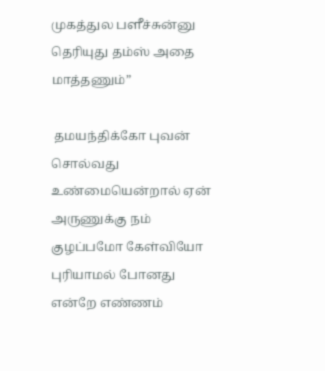முகத்துல பளீச்சுன்னு தெரியுது தம்ஸ் அதை மாத்தணும்”

 தமயந்திக்கோ புவன் சொல்வது உண்மையென்றால் ஏன் அருணுக்கு நம் குழப்பமோ கேள்வியோ புரியாமல் போனது என்றே எண்ணம்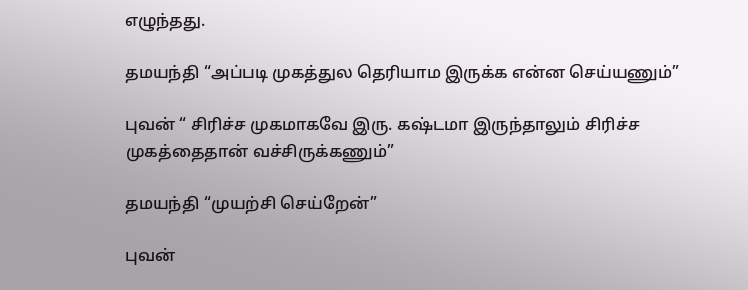எழுந்தது.

தமயந்தி “அப்படி முகத்துல தெரியாம இருக்க என்ன செய்யணும்”

புவன் “ சிரிச்ச முகமாகவே இரு. கஷ்டமா இருந்தாலும் சிரிச்ச முகத்தைதான் வச்சிருக்கணும்”

தமயந்தி “முயற்சி செய்றேன்”

புவன்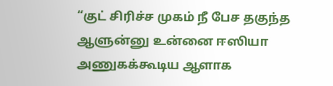“குட் சிரிச்ச முகம் நீ பேச தகுந்த ஆளுன்னு உன்னை ஈஸியா அணுகக்கூடிய ஆளாக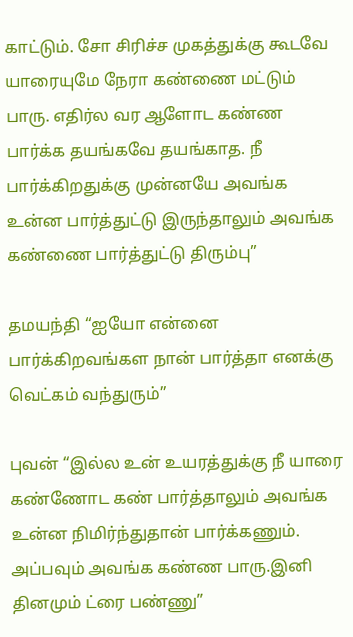காட்டும். சோ சிரிச்ச முகத்துக்கு கூடவே யாரையுமே நேரா கண்ணை மட்டும் பாரு. எதிர்ல வர ஆளோட கண்ண பார்க்க தயங்கவே தயங்காத. நீ பார்க்கிறதுக்கு முன்னயே அவங்க உன்ன பார்த்துட்டு இருந்தாலும் அவங்க கண்ணை பார்த்துட்டு திரும்பு”

தமயந்தி “ஐயோ என்னை பார்க்கிறவங்கள நான் பார்த்தா எனக்கு வெட்கம் வந்துரும்”

புவன் “இல்ல உன் உயரத்துக்கு நீ யாரை கண்ணோட கண் பார்த்தாலும் அவங்க உன்ன நிமிர்ந்துதான் பார்க்கணும். அப்பவும் அவங்க கண்ண பாரு.இனி தினமும் ட்ரை பண்ணு”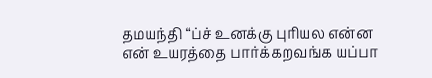தமயந்தி “ப்ச் உனக்கு புரியல என்ன என் உயரத்தை பார்க்கறவங்க யப்பா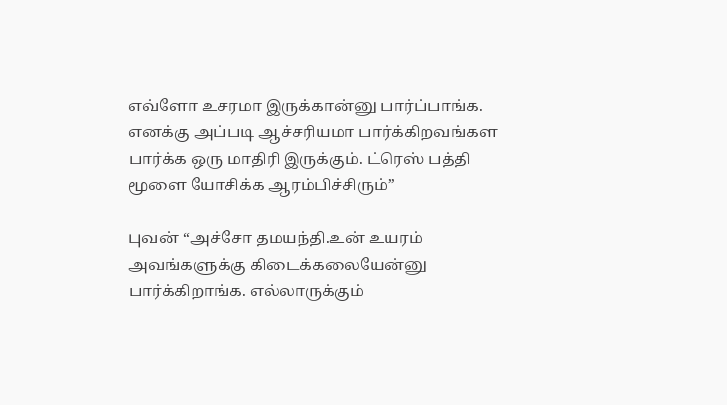எவ்ளோ உசரமா இருக்கான்னு பார்ப்பாங்க. எனக்கு அப்படி ஆச்சரியமா பார்க்கிறவங்கள பார்க்க ஒரு மாதிரி இருக்கும். ட்ரெஸ் பத்தி மூளை யோசிக்க ஆரம்பிச்சிரும்”

புவன் “அச்சோ தமயந்தி.உன் உயரம் அவங்களுக்கு கிடைக்கலையேன்னு பார்க்கிறாங்க. எல்லாருக்கும்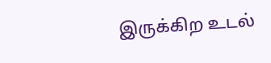இருக்கிற உடல்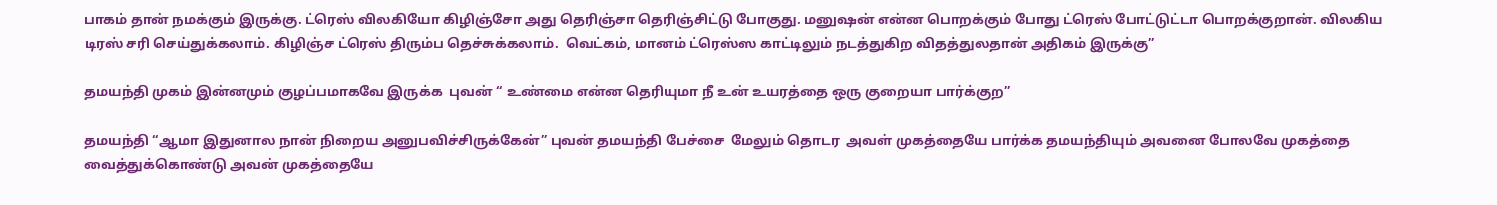பாகம் தான் நமக்கும் இருக்கு. ட்ரெஸ் விலகியோ கிழிஞ்சோ அது தெரிஞ்சா தெரிஞ்சிட்டு போகுது. மனுஷன் என்ன பொறக்கும் போது ட்ரெஸ் போட்டுட்டா பொறக்குறான். விலகிய டிரஸ் சரி செய்துக்கலாம். கிழிஞ்ச ட்ரெஸ் திரும்ப தெச்சுக்கலாம்.  வெட்கம், மானம் ட்ரெஸ்ஸ காட்டிலும் நடத்துகிற விதத்துலதான் அதிகம் இருக்கு”

தமயந்தி முகம் இன்னமும் குழப்பமாகவே இருக்க  புவன் “ உண்மை என்ன தெரியுமா நீ உன் உயரத்தை ஒரு குறையா பார்க்குற”

தமயந்தி “ஆமா இதுனால நான் நிறைய அனுபவிச்சிருக்கேன்” புவன் தமயந்தி பேச்சை  மேலும் தொடர  அவள் முகத்தையே பார்க்க தமயந்தியும் அவனை போலவே முகத்தை வைத்துக்கொண்டு அவன் முகத்தையே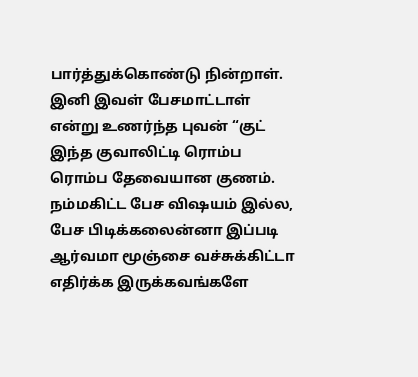பார்த்துக்கொண்டு நின்றாள். இனி இவள் பேசமாட்டாள் என்று உணர்ந்த புவன் “குட் இந்த குவாலிட்டி ரொம்ப ரொம்ப தேவையான குணம். நம்மகிட்ட பேச விஷயம் இல்ல, பேச பிடிக்கலைன்னா இப்படி ஆர்வமா மூஞ்சை வச்சுக்கிட்டா எதிர்க்க இருக்கவங்களே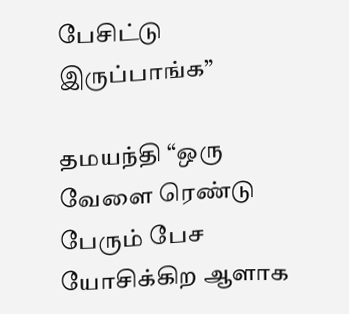பேசிட்டு இருப்பாங்க”

தமயந்தி “ஒரு வேளை ரெண்டு பேரும் பேச யோசிக்கிற ஆளாக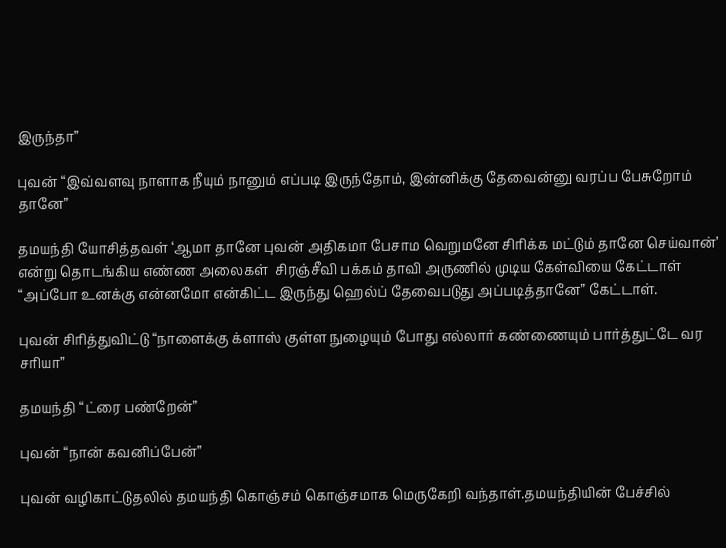இருந்தா”

புவன் “இவ்வளவு நாளாக நீயும் நானும் எப்படி இருந்தோம், இன்னிக்கு தேவைன்னு வரப்ப பேசுறோம் தானே”

தமயந்தி யோசித்தவள் ‘ஆமா தானே புவன் அதிகமா பேசாம வெறுமனே சிரிக்க மட்டும் தானே செய்வான்’ என்று தொடங்கிய எண்ண அலைகள்  சிரஞ்சீவி பக்கம் தாவி அருணில் முடிய கேள்வியை கேட்டாள் “அப்போ உனக்கு என்னமோ என்கிட்ட இருந்து ஹெல்ப் தேவைபடுது அப்படித்தானே” கேட்டாள்.

புவன் சிரித்துவிட்டு “நாளைக்கு க்ளாஸ் குள்ள நுழையும் போது எல்லார் கண்ணையும் பார்த்துட்டே வர சரியா”

தமயந்தி “ட்ரை பண்றேன்”

புவன் “நான் கவனிப்பேன்”

புவன் வழிகாட்டுதலில் தமயந்தி கொஞ்சம் கொஞ்சமாக மெருகேறி வந்தாள்.தமயந்தியின் பேச்சில்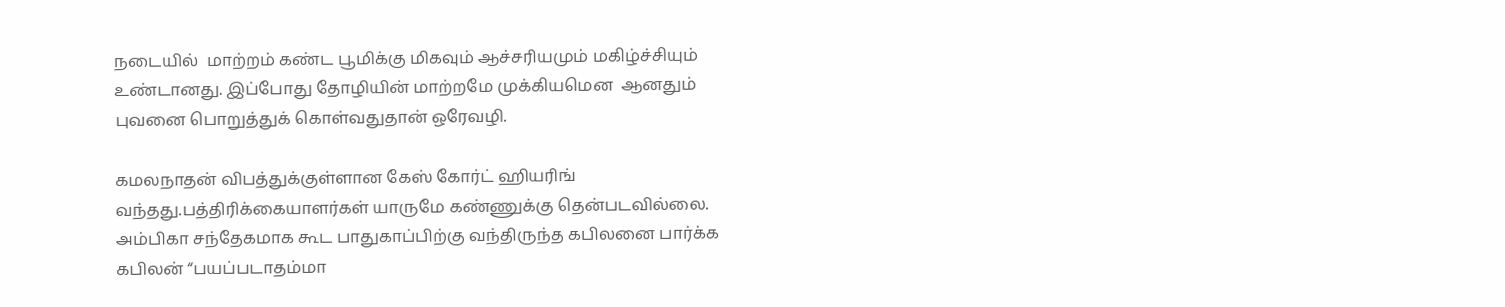நடையில்  மாற்றம் கண்ட பூமிக்கு மிகவும் ஆச்சரியமும் மகிழ்ச்சியும் உண்டானது. இப்போது தோழியின் மாற்றமே முக்கியமென  ஆனதும் புவனை பொறுத்துக் கொள்வதுதான் ஒரேவழி.

கமலநாதன் விபத்துக்குள்ளான கேஸ் கோர்ட் ஹியரிங் வந்தது.பத்திரிக்கையாளர்கள் யாருமே கண்ணுக்கு தென்படவில்லை. அம்பிகா சந்தேகமாக கூட பாதுகாப்பிற்கு வந்திருந்த கபிலனை பார்க்க கபிலன் “பயப்படாதம்மா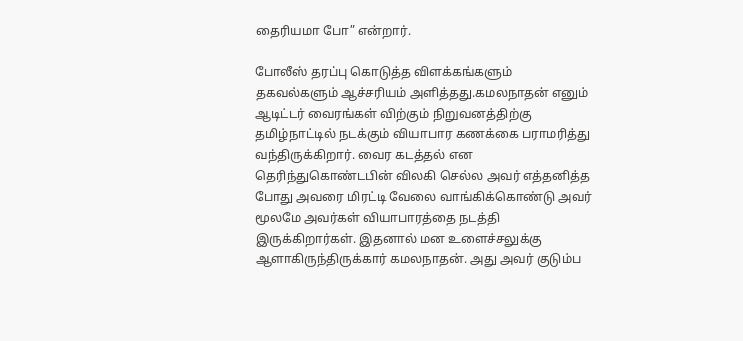தைரியமா போ” என்றார்.

போலீஸ் தரப்பு கொடுத்த விளக்கங்களும் தகவல்களும் ஆச்சரியம் அளித்தது.கமலநாதன் எனும் ஆடிட்டர் வைரங்கள் விற்கும் நிறுவனத்திற்கு தமிழ்நாட்டில் நடக்கும் வியாபார கணக்கை பராமரித்து வந்திருக்கிறார். வைர கடத்தல் என தெரிந்துகொண்டபின் விலகி செல்ல அவர் எத்தனித்த போது அவரை மிரட்டி வேலை வாங்கிக்கொண்டு அவர் மூலமே அவர்கள் வியாபாரத்தை நடத்தி இருக்கிறார்கள். இதனால் மன உளைச்சலுக்கு ஆளாகிருந்திருக்கார் கமலநாதன். அது அவர் குடும்ப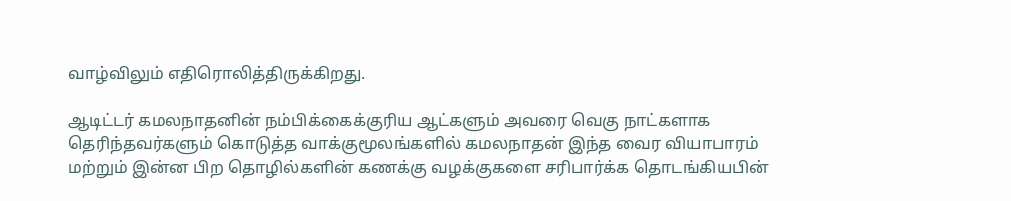வாழ்விலும் எதிரொலித்திருக்கிறது.

ஆடிட்டர் கமலநாதனின் நம்பிக்கைக்குரிய ஆட்களும் அவரை வெகு நாட்களாக தெரிந்தவர்களும் கொடுத்த வாக்குமூலங்களில் கமலநாதன் இந்த வைர வியாபாரம் மற்றும் இன்ன பிற தொழில்களின் கணக்கு வழக்குகளை சரிபார்க்க தொடங்கியபின்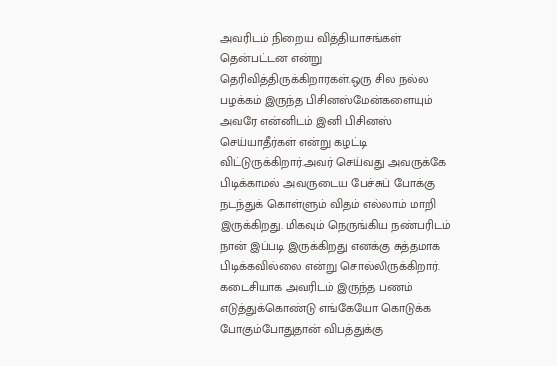அவரிடம் நிறைய வித்தியாசங்கள் தென்பட்டன என்று தெரிவித்திருக்கிறாரகள்.ஒரு சில நல்ல பழக்கம் இருந்த பிசினஸ்மேன்களையும் அவரே என்னிடம் இனி பிசினஸ் செய்யாதீர்கள் என்று கழட்டி விட்டுருக்கிறார்.அவர் செய்வது அவருக்கே பிடிக்காமல் அவருடைய பேச்சுப் போக்கு நடந்துக் கொள்ளும் விதம் எல்லாம் மாறி இருக்கிறது. மிகவும் நெருங்கிய நண்பரிடம் நான் இப்படி இருக்கிறது எனக்கு சுத்தமாக பிடிக்கவில்லை என்று சொல்லிருக்கிறார். கடைசியாக அவரிடம் இருந்த பணம்  எடுத்துக்கொண்டு எங்கேயோ கொடுக்க போகும்போதுதான் விபத்துக்கு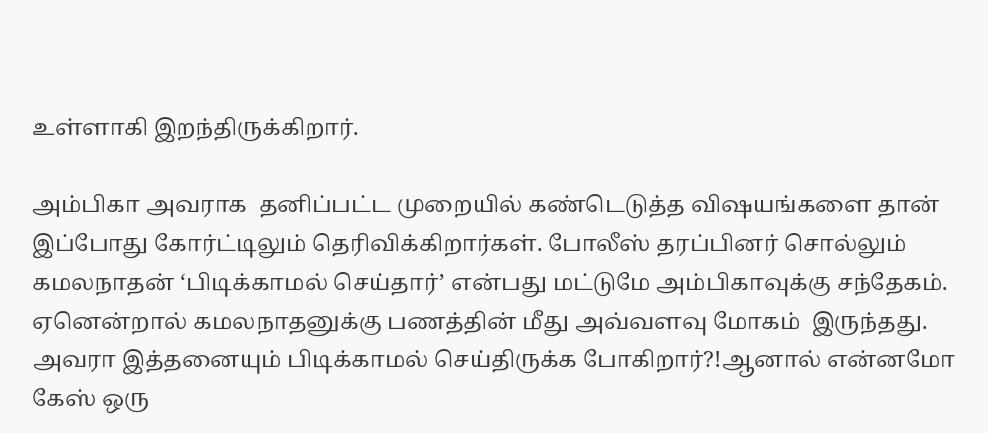உள்ளாகி இறந்திருக்கிறார்.

அம்பிகா அவராக  தனிப்பட்ட முறையில் கண்டெடுத்த விஷயங்களை தான் இப்போது கோர்ட்டிலும் தெரிவிக்கிறார்கள். போலீஸ் தரப்பினர் சொல்லும் கமலநாதன் ‘பிடிக்காமல் செய்தார்’ என்பது மட்டுமே அம்பிகாவுக்கு சந்தேகம். ஏனென்றால் கமலநாதனுக்கு பணத்தின் மீது அவ்வளவு மோகம்  இருந்தது. அவரா இத்தனையும் பிடிக்காமல் செய்திருக்க போகிறார்?!ஆனால் என்னமோ கேஸ் ஒரு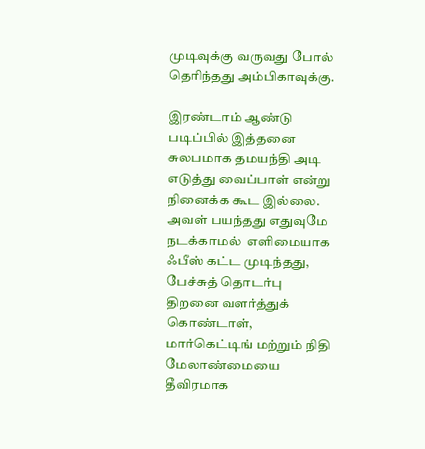முடிவுக்கு வருவது போல் தெரிந்தது அம்பிகாவுக்கு.

இரண்டாம் ஆண்டு படிப்பில் இத்தனை சுலபமாக தமயந்தி அடி எடுத்து வைப்பாள் என்று நினைக்க கூட இல்லை. அவள் பயந்தது எதுவுமே நடக்காமல்  எளிமையாக ஃபீஸ் கட்ட முடிந்தது, பேச்சுத் தொடர்பு திறனை வளர்த்துக் கொண்டாள், மார்கெட்டிங் மற்றும் நிதி மேலாண்மையை தீவிரமாக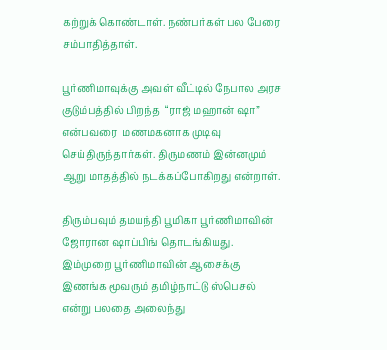கற்றுக் கொண்டாள். நண்பர்கள் பல பேரை சம்பாதித்தாள்.

பூர்ணிமாவுக்கு அவள் வீட்டில் நேபால அரச குடும்பத்தில் பிறந்த  “ராஜ் மஹான் ஷா” என்பவரை  மணமகனாக முடிவு செய்திருந்தார்கள். திருமணம் இன்னமும் ஆறு மாதத்தில் நடக்கப்போகிறது என்றாள்.

திரும்பவும் தமயந்தி பூமிகா பூர்ணிமாவின் ஜோரான ஷாப்பிங் தொடங்கியது. இம்முறை பூர்ணிமாவின் ஆசைக்கு இணங்க மூவரும் தமிழ்நாட்டு ஸ்பெசல் என்று பலதை அலைந்து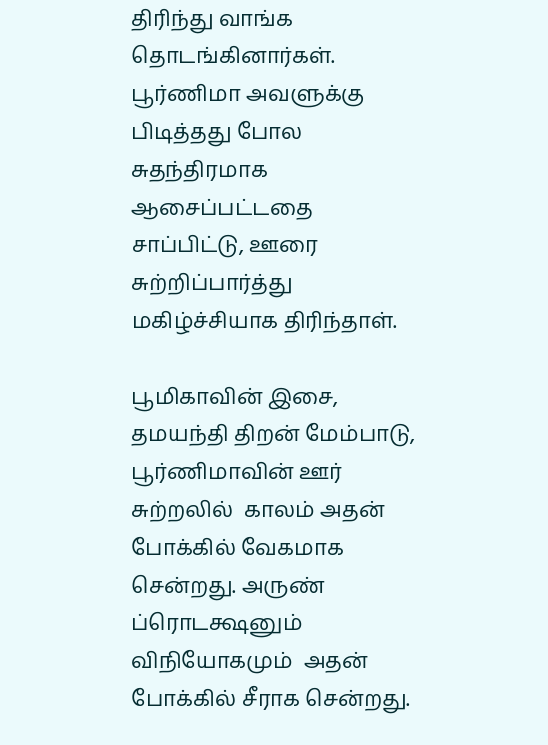திரிந்து வாங்க தொடங்கினார்கள். பூர்ணிமா அவளுக்கு பிடித்தது போல சுதந்திரமாக ஆசைப்பட்டதை சாப்பிட்டு, ஊரை சுற்றிப்பார்த்து மகிழ்ச்சியாக திரிந்தாள்.

பூமிகாவின் இசை, தமயந்தி திறன் மேம்பாடு, பூர்ணிமாவின் ஊர் சுற்றலில்  காலம் அதன் போக்கில் வேகமாக சென்றது. அருண் ப்ரொடக்ஷனும் விநியோகமும்  அதன் போக்கில் சீராக சென்றது.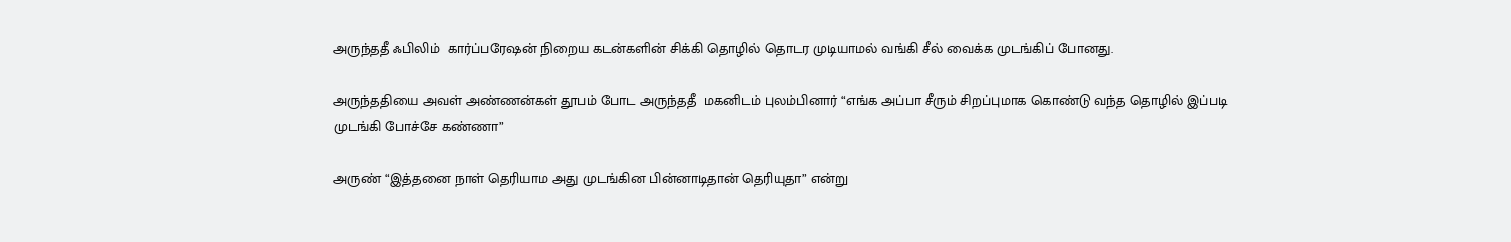அருந்ததீ ஃபிலிம்  கார்ப்பரேஷன் நிறைய கடன்களின் சிக்கி தொழில் தொடர முடியாமல் வங்கி சீல் வைக்க முடங்கிப் போனது.

அருந்ததியை அவள் அண்ணன்கள் தூபம் போட அருந்ததீ  மகனிடம் புலம்பினார் “எங்க அப்பா சீரும் சிறப்புமாக கொண்டு வந்த தொழில் இப்படி முடங்கி போச்சே கண்ணா”

அருண் “இத்தனை நாள் தெரியாம அது முடங்கின பின்னாடிதான் தெரியுதா” என்று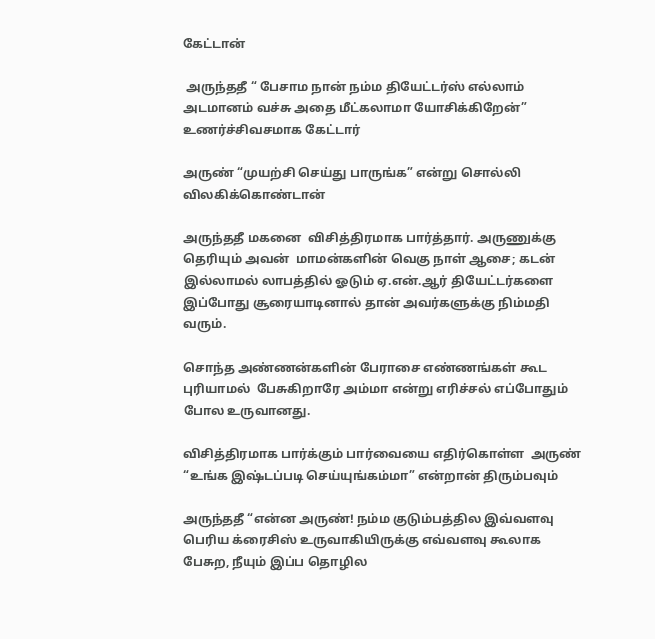கேட்டான்

 அருந்ததீ “ பேசாம நான் நம்ம தியேட்டர்ஸ் எல்லாம் அடமானம் வச்சு அதை மீட்கலாமா யோசிக்கிறேன்” உணர்ச்சிவசமாக கேட்டார்

அருண் “முயற்சி செய்து பாருங்க” என்று சொல்லி விலகிக்கொண்டான்

அருந்ததீ மகனை  விசித்திரமாக பார்த்தார். அருணுக்கு தெரியும் அவன்  மாமன்களின் வெகு நாள் ஆசை; கடன் இல்லாமல் லாபத்தில் ஓடும் ஏ.என்.ஆர் தியேட்டர்களை இப்போது சூரையாடினால் தான் அவர்களுக்கு நிம்மதி வரும்.

சொந்த அண்ணன்களின் பேராசை எண்ணங்கள் கூட புரியாமல்  பேசுகிறாரே அம்மா என்று எரிச்சல் எப்போதும் போல உருவானது.

விசித்திரமாக பார்க்கும் பார்வையை எதிர்கொள்ள  அருண் “உங்க இஷ்டப்படி செய்யுங்கம்மா” என்றான் திரும்பவும்

அருந்ததீ “என்ன அருண்! நம்ம குடும்பத்தில இவ்வளவு பெரிய க்ரைசிஸ் உருவாகியிருக்கு எவ்வளவு கூலாக பேசுற, நீயும் இப்ப தொழில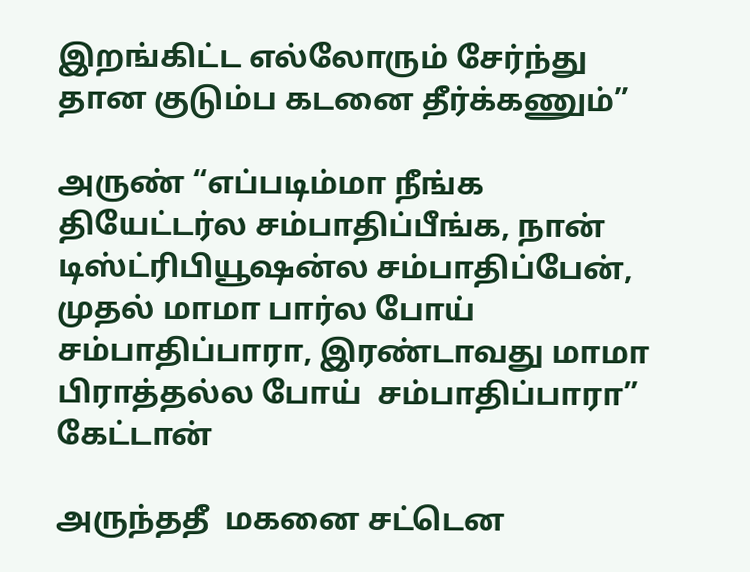இறங்கிட்ட எல்லோரும் சேர்ந்து தான குடும்ப கடனை தீர்க்கணும்”

அருண் “எப்படிம்மா நீங்க தியேட்டர்ல சம்பாதிப்பீங்க, நான் டிஸ்ட்ரிபியூஷன்ல சம்பாதிப்பேன், முதல் மாமா பார்ல போய் சம்பாதிப்பாரா, இரண்டாவது மாமா பிராத்தல்ல போய்  சம்பாதிப்பாரா” கேட்டான்

அருந்ததீ  மகனை சட்டென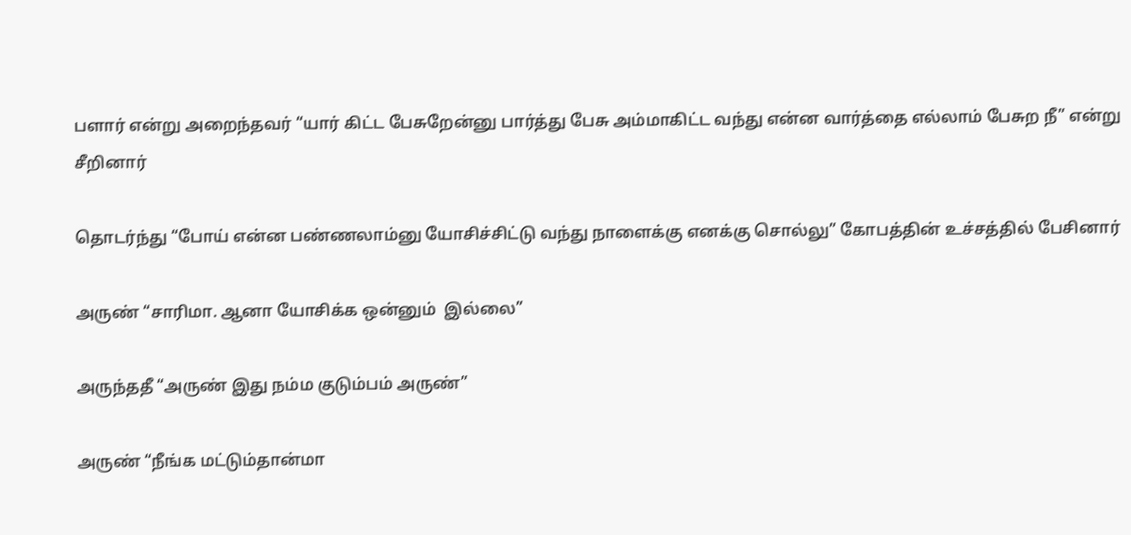பளார் என்று அறைந்தவர் “யார் கிட்ட பேசுறேன்னு பார்த்து பேசு அம்மாகிட்ட வந்து என்ன வார்த்தை எல்லாம் பேசுற நீ” என்று சீறினார்

தொடர்ந்து “போய் என்ன பண்ணலாம்னு யோசிச்சிட்டு வந்து நாளைக்கு எனக்கு சொல்லு” கோபத்தின் உச்சத்தில் பேசினார்

அருண் “சாரிமா. ஆனா யோசிக்க ஒன்னும்  இல்லை”

அருந்ததீ “அருண் இது நம்ம குடும்பம் அருண்”

அருண் “நீங்க மட்டும்தான்மா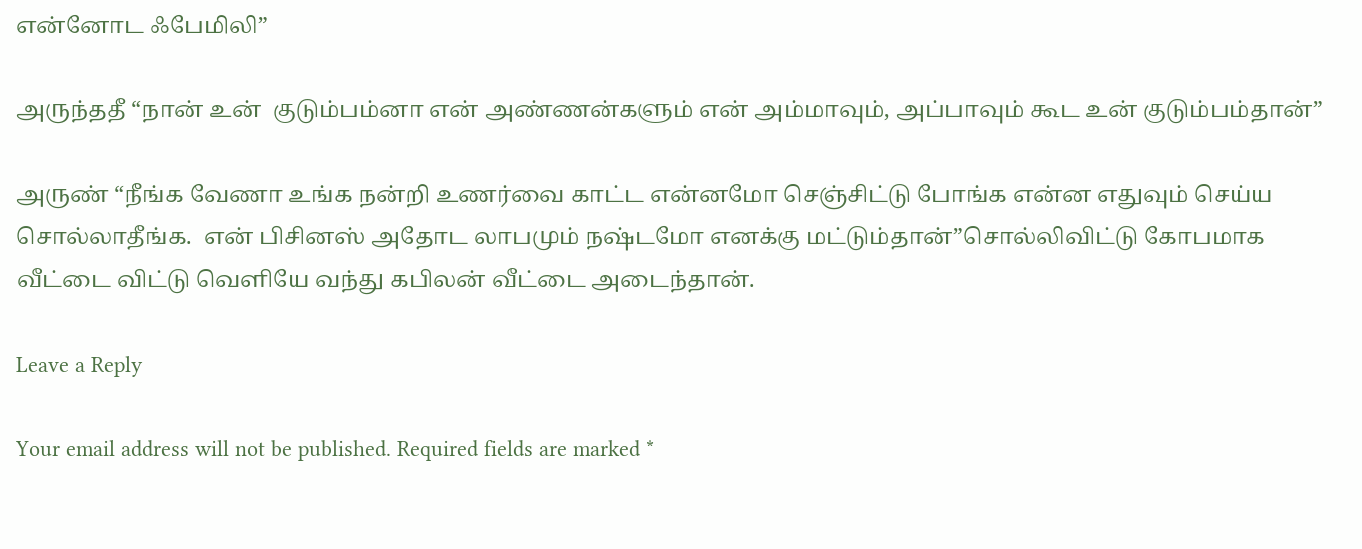என்னோட ஃபேமிலி”

அருந்ததீ “நான் உன்  குடும்பம்னா என் அண்ணன்களும் என் அம்மாவும், அப்பாவும் கூட உன் குடும்பம்தான்”

அருண் “நீங்க வேணா உங்க நன்றி உணர்வை காட்ட என்னமோ செஞ்சிட்டு போங்க என்ன எதுவும் செய்ய சொல்லாதீங்க.  என் பிசினஸ் அதோட லாபமும் நஷ்டமோ எனக்கு மட்டும்தான்”சொல்லிவிட்டு கோபமாக வீட்டை விட்டு வெளியே வந்து கபிலன் வீட்டை அடைந்தான்.

Leave a Reply

Your email address will not be published. Required fields are marked *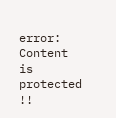error: Content is protected !!